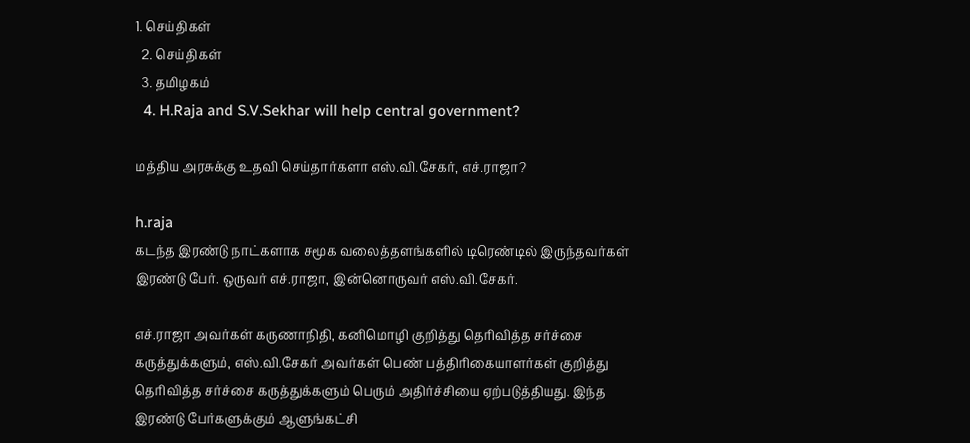1. செய்திகள்
  2. செய்திகள்
  3. த‌மிழக‌ம்
  4. H.Raja and S.V.Sekhar will help central government?

மத்திய அரசுக்கு உதவி செய்தார்களா எஸ்.வி.சேகர், எச்.ராஜா?

h.raja
கடந்த இரண்டு நாட்களாக சமூக வலைத்தளங்களில் டிரெண்டில் இருந்தவர்கள் இரண்டு பேர். ஒருவர் எச்.ராஜா, இன்னொருவர் எஸ்.வி.சேகர்.

எச்.ராஜா அவர்கள் கருணாநிதி, கனிமொழி குறித்து தெரிவித்த சர்ச்சை கருத்துக்களும், எஸ்.வி.சேகர் அவர்கள் பெண் பத்திரிகையாளர்கள் குறித்து தெரிவித்த சர்ச்சை கருத்துக்களும் பெரும் அதிர்ச்சியை ஏற்படுத்தியது. இந்த இரண்டு பேர்களுக்கும் ஆளுங்கட்சி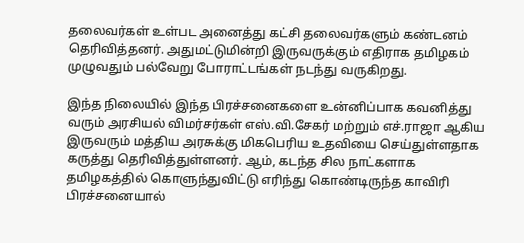தலைவர்கள் உள்பட அனைத்து கட்சி தலைவர்களும் கண்டனம் தெரிவித்தனர். அதுமட்டுமின்றி இருவருக்கும் எதிராக தமிழகம் முழுவதும் பல்வேறு போராட்டங்கள் நடந்து வருகிறது.

இந்த நிலையில் இந்த பிரச்சனைகளை உன்னிப்பாக கவனித்து வரும் அரசியல் விமர்சர்கள் எஸ்.வி.சேகர் மற்றும் எச்.ராஜா ஆகிய இருவரும் மத்திய அரசுக்கு மிகபெரிய உதவியை செய்துள்ளதாக கருத்து தெரிவித்துள்ளனர். ஆம், கடந்த சில நாட்களாக தமிழகத்தில் கொளுந்துவிட்டு எரிந்து கொண்டிருந்த காவிரி பிரச்சனையால்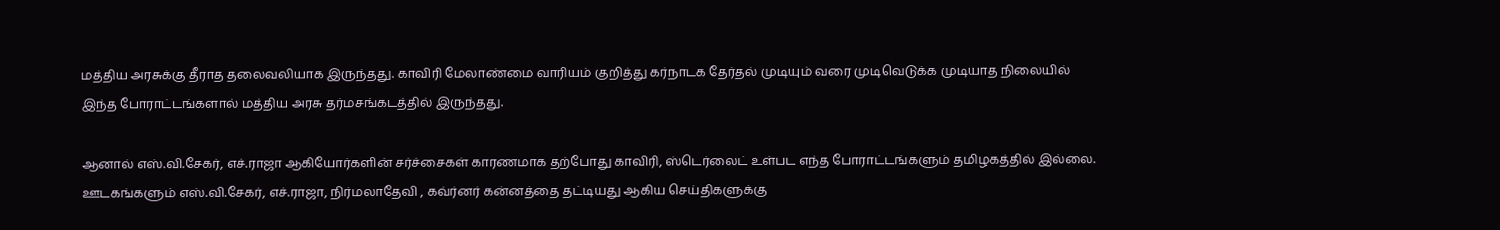மத்திய அரசுக்கு தீராத தலைவலியாக இருந்தது. காவிரி மேலாண்மை வாரியம் குறித்து கர்நாடக தேர்தல் முடியும் வரை முடிவெடுக்க முடியாத நிலையில் இந்த போராட்டங்களால் மத்திய அரசு தர்மசங்கடத்தில் இருந்தது.

ஆனால் எஸ்.வி.சேகர், எச்.ராஜா ஆகியோர்களின் சர்ச்சைகள் காரணமாக தற்போது காவிரி, ஸ்டெர்லைட் உள்பட எந்த போராட்டங்களும் தமிழகத்தில் இல்லை. ஊடகங்களும் எஸ்.வி.சேகர், எச்.ராஜா, நிர்மலாதேவி , கவ்ர்னர் கன்னத்தை தட்டியது ஆகிய செய்திகளுக்கு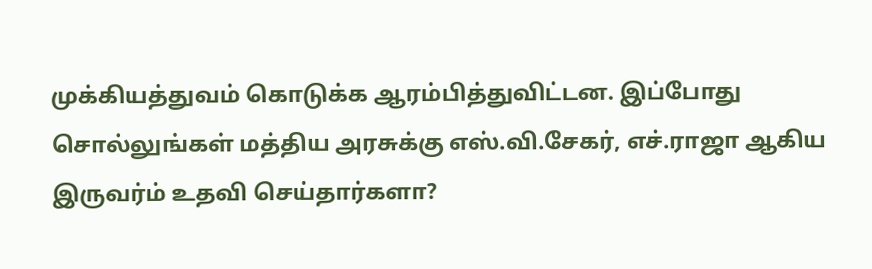முக்கியத்துவம் கொடுக்க ஆரம்பித்துவிட்டன. இப்போது சொல்லுங்கள் மத்திய அரசுக்கு எஸ்.வி.சேகர், எச்.ராஜா ஆகிய இருவர்ம் உதவி செய்தார்களா?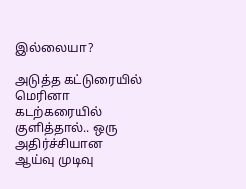இல்லையா?

அடுத்த கட்டுரையில்
மெரினா கடற்கரையில் குளித்தால்.. ஒரு அதிர்ச்சியான ஆய்வு முடிவு